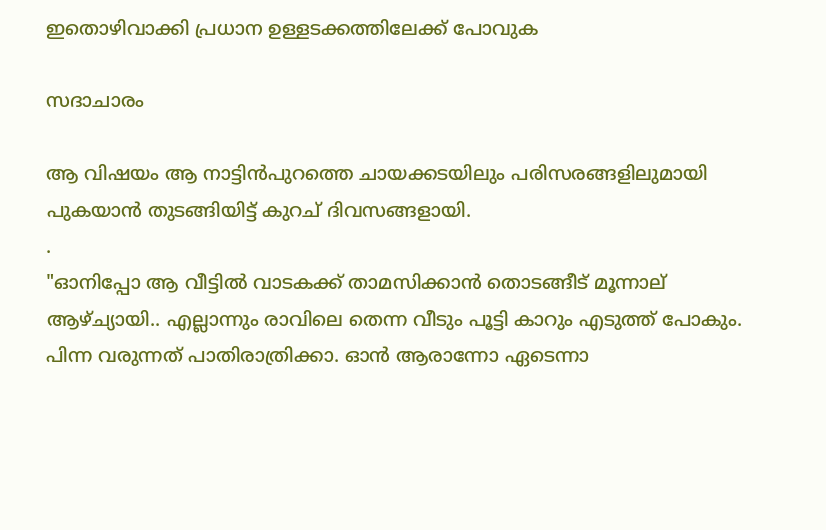ഇതൊഴിവാക്കി പ്രധാന ഉള്ളടക്കത്തിലേക്ക് പോവുക

സദാചാരം

ആ വിഷയം ആ നാട്ടിൻപുറത്തെ ചായക്കടയിലും പരിസരങ്ങളിലുമായി പുകയാൻ തുടങ്ങിയിട്ട് കുറച് ദിവസങ്ങളായി.
.
"ഓനിപ്പോ ആ വീട്ടിൽ വാടകക്ക് താമസിക്കാൻ തൊടങ്ങീട് മൂന്നാല് ആഴ്ച്യായി.. എല്ലാന്നും രാവിലെ തെന്ന വീടും പൂട്ടി കാറും എടുത്ത് പോകും. പിന്ന വരുന്നത് പാതിരാത്രിക്കാ. ഓൻ ആരാന്നോ ഏടെന്നാ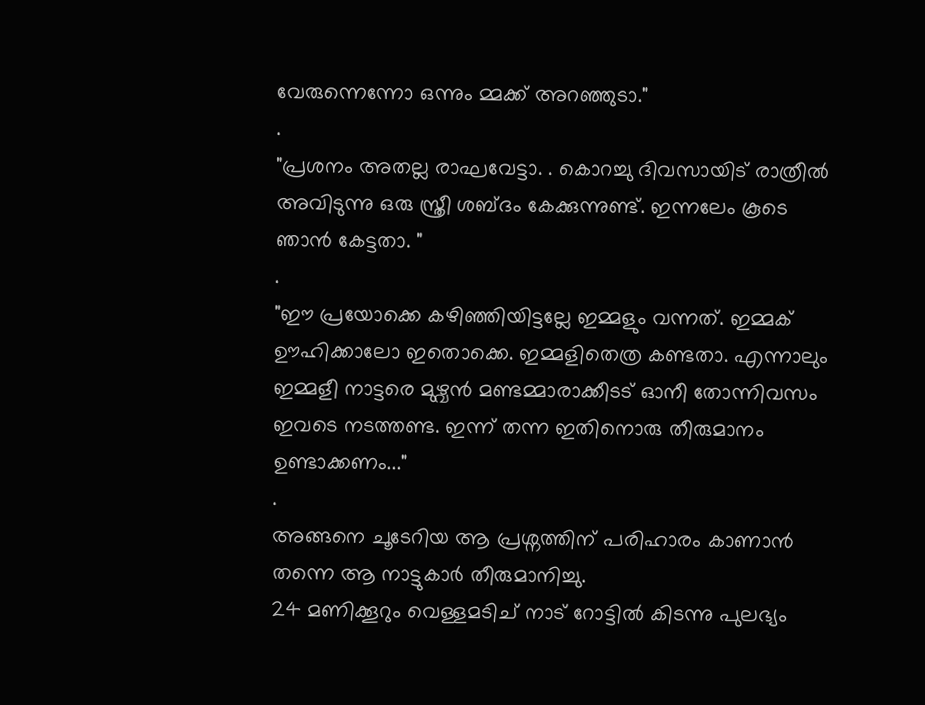വേരുന്നെന്നോ ഒന്നും മ്മക്ക് അറഞ്ഞുടാ."
.
"പ്രശനം അതല്ല രാഘവേട്ടാ. . കൊറച്ചു ദിവസായിട് രാത്രീൽ അവിടുന്നു ഒരു സ്ത്രീ ശബ്ദം കേക്കുന്നുണ്ട്. ഇന്നലേം കൂടെ ഞാൻ കേട്ടതാ. "
.
"ഈ പ്രയോക്കെ കഴിഞ്ഞിയിട്ടല്ലേ ഇമ്മളും വന്നത്. ഇമ്മക് ഊഹിക്കാലോ ഇതൊക്കെ. ഇമ്മളിതെത്ര കണ്ടതാ. എന്നാലും ഇമ്മളീ നാട്ടരെ മുഴ്വൻ മണ്ടമ്മാരാക്കീടട് ഓനീ തോന്നിവസം ഇവടെ നടത്തണ്ട. ഇന്ന് തന്ന ഇതിനൊരു തീരുമാനം ഉണ്ടാക്കണം..."
.
അങ്ങനെ ചൂടേറിയ ആ പ്രശ്നത്തിന് പരിഹാരം കാണാൻ തന്നെ ആ നാട്ടുകാർ തീരുമാനിച്ചു.
24 മണിക്കൂറും വെള്ളമടിച് നാട് റോട്ടിൽ കിടന്നു പുലഭ്യം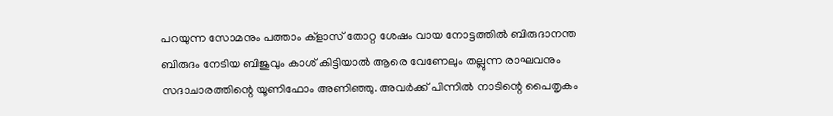പറയുന്ന സോമനും പത്താം ക്‌ളാസ് തോറ്റ ശേഷം വായ നോട്ടത്തിൽ ബിരുദാനന്ത ബിരുദം നേടിയ ബിജുവും കാശ് കിട്ടിയാൽ ആരെ വേണേലും തല്ലുന്ന രാഘവനും സദാചാരത്തിന്റെ യൂണിഫോം അണിഞ്ഞു. അവർക്ക് പിന്നിൽ നാടിന്റെ പൈതൃകം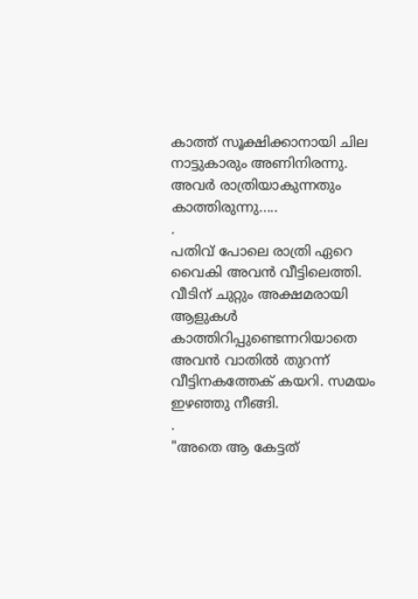കാത്ത് സൂക്ഷിക്കാനായി ചില നാട്ടുകാരും അണിനിരന്നു. അവർ രാത്രിയാകുന്നതും കാത്തിരുന്നു.....
.
പതിവ് പോലെ രാത്രി ഏറെ വൈകി അവൻ വീട്ടിലെത്തി. വീടിന് ചുറ്റും അക്ഷമരായി ആളുകൾ കാത്തിറിപ്പുണ്ടെന്നറിയാതെ അവൻ വാതിൽ തുറന്ന് വീട്ടിനകത്തേക് കയറി. സമയം ഇഴഞ്ഞു നീങ്ങി.
.
"അതെ ആ കേട്ടത്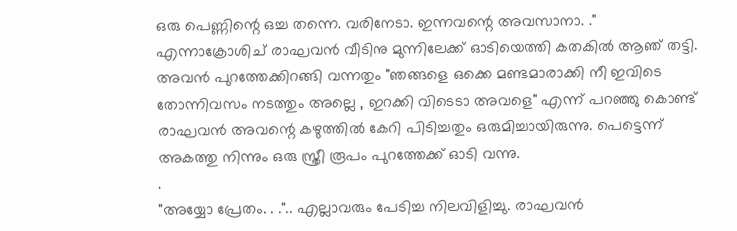ഒരു പെണ്ണിന്റെ ഒച്ച തന്നെ. വരിനേടാ. ഇന്നവന്റെ അവസാനാ. ." എന്നാക്രോശിച് രാഘവൻ വീടിനു മുന്നിലേക്ക് ഓടിയെത്തി കതകിൽ ആഞ് തട്ടി. അവൻ പുറത്തേക്കിറങ്ങി വന്നതും "ഞങ്ങളെ ഒക്കെ മണ്ടമാരാക്കി നീ ഇവിടെ തോന്നിവസം നടത്തും അല്ലെ , ഇറക്കി വിടെടാ അവളെ" എന്ന് പറഞ്ഞു കൊണ്ട് രാഘവൻ അവന്റെ കഴുത്തിൽ കേറി പിടിച്ചതും ഒരുമിച്ചായിരുന്നു. പെട്ടെന്ന് അകത്തു നിന്നും ഒരു സ്ത്രീ രൂപം പുറത്തേക്ക് ഓടി വന്നു.
.
"അയ്യോ പ്രേതം. . .".. എല്ലാവരും പേടിച്ച നിലവിളിച്ചു. രാഘവൻ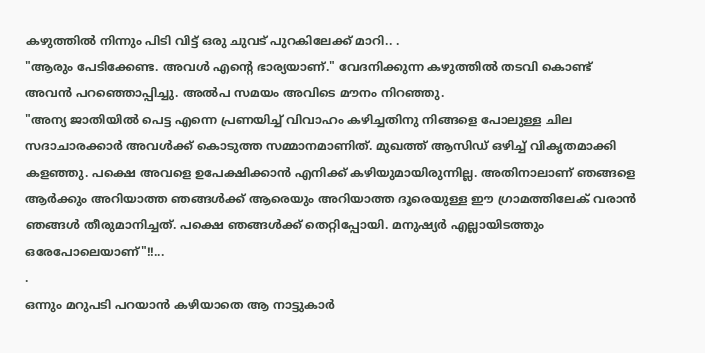കഴുത്തിൽ നിന്നും പിടി വിട്ട് ഒരു ചുവട് പുറകിലേക്ക് മാറി.. .
"ആരും പേടിക്കേണ്ട. അവൾ എന്റെ ഭാര്യയാണ്." വേദനിക്കുന്ന കഴുത്തിൽ തടവി കൊണ്ട് അവൻ പറഞ്ഞൊപ്പിച്ചു. അൽപ സമയം അവിടെ മൗനം നിറഞ്ഞു.
"അന്യ ജാതിയിൽ പെട്ട എന്നെ പ്രണയിച്ച് വിവാഹം കഴിച്ചതിനു നിങ്ങളെ പോലുള്ള ചില സദാചാരക്കാർ അവൾക്ക് കൊടുത്ത സമ്മാനമാണിത്. മുഖത്ത് ആസിഡ് ഒഴിച്ച് വികൃതമാക്കി കളഞ്ഞു. പക്ഷെ അവളെ ഉപേക്ഷിക്കാൻ എനിക്ക് കഴിയുമായിരുന്നില്ല. അതിനാലാണ് ഞങ്ങളെ ആർക്കും അറിയാത്ത ഞങ്ങൾക്ക് ആരെയും അറിയാത്ത ദൂരെയുള്ള ഈ ഗ്രാമത്തിലേക് വരാൻ ഞങ്ങൾ തീരുമാനിച്ചത്. പക്ഷെ ഞങ്ങൾക്ക് തെറ്റിപ്പോയി. മനുഷ്യർ എല്ലായിടത്തും ഒരേപോലെയാണ്"!!...
.
ഒന്നും മറുപടി പറയാൻ കഴിയാതെ ആ നാട്ടുകാർ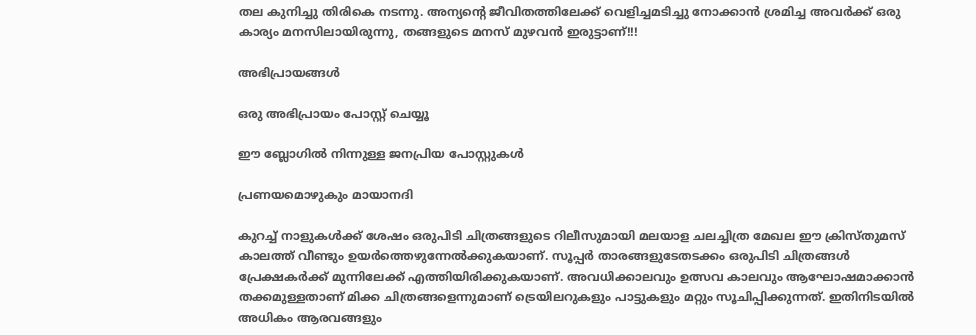തല കുനിച്ചു തിരികെ നടന്നു. അന്യന്റെ ജീവിതത്തിലേക്ക് വെളിച്ചമടിച്ചു നോക്കാൻ ശ്രമിച്ച അവർക്ക് ഒരു കാര്യം മനസിലായിരുന്നു, തങ്ങളുടെ മനസ് മുഴവൻ ഇരുട്ടാണ്!!!

അഭിപ്രായങ്ങള്‍

ഒരു അഭിപ്രായം പോസ്റ്റ് ചെയ്യൂ

ഈ ബ്ലോഗിൽ നിന്നുള്ള ജനപ്രിയ പോസ്റ്റുകള്‍‌

പ്രണയമൊഴുകും മായാനദി

കുറച്ച് നാളുകള്‍ക്ക് ശേഷം ഒരുപിടി ചിത്രങ്ങളുടെ റിലീസുമായി മലയാള ചലച്ചിത്ര മേഖല ഈ ക്രിസ്തുമസ് കാലത്ത് വീണ്ടും ഉയർത്തെഴുന്നേൽക്കുകയാണ്. സൂപ്പര്‍ താരങ്ങളുടേതടക്കം ഒരുപിടി ചിത്രങ്ങൾ പ്രേക്ഷകര്‍ക്ക് മുന്നിലേക്ക് എത്തിയിരിക്കുകയാണ്. അവധിക്കാലവും ഉത്സവ കാലവും ആഘോഷമാക്കാന്‍ തക്കമുള്ളതാണ് മിക്ക ചിത്രങ്ങളെന്നുമാണ് ട്രെയിലറുകളും പാട്ടുകളും മറ്റും സൂചിപ്പിക്കുന്നത്. ഇതിനിടയില്‍ അധികം ആരവങ്ങളും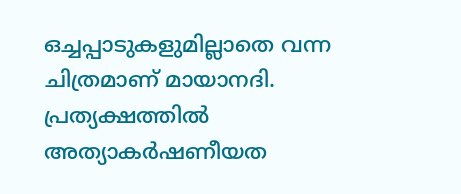ഒച്ചപ്പാടുകളുമില്ലാതെ വന്ന ചിത്രമാണ് മായാനദി. പ്രത്യക്ഷത്തില്‍ അത്യാകര്‍ഷണീയത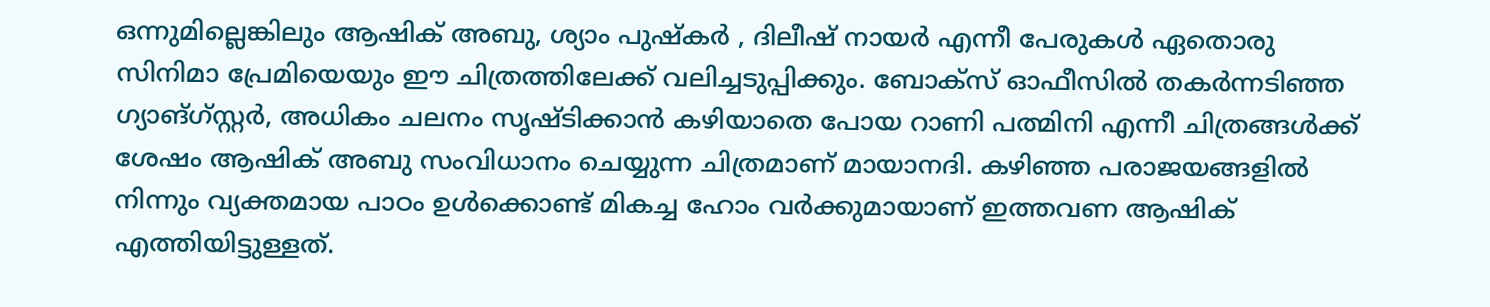ഒന്നുമില്ലെങ്കിലും ആഷിക് അബു, ശ്യാം പുഷ്കര്‍ , ദിലീഷ് നായര്‍ എന്നീ പേരുകള്‍ ഏതൊരു സിനിമാ പ്രേമിയെയും ഈ ചിത്രത്തിലേക്ക് വലിച്ചടുപ്പിക്കും. ബോക്സ് ഓഫീസില്‍ തകര്‍ന്നടിഞ്ഞ ഗ്യാങ്ഗ്സ്റ്റര്‍, അധികം ചലനം സൃഷ്ടിക്കാന്‍ കഴിയാതെ പോയ റാണി പത്മിനി എന്നീ ചിത്രങ്ങള്‍ക്ക് ശേഷം ആഷിക് അബു സംവിധാനം ചെയ്യുന്ന ചിത്രമാണ് മായാനദി. കഴിഞ്ഞ പരാജയങ്ങളില്‍ നിന്നും വ്യക്തമായ പാഠം ഉള്‍ക്കൊണ്ട് മികച്ച ഹോം വര്‍ക്കുമായാണ് ഇത്തവണ ആഷിക് എത്തിയിട്ടുള്ളത്.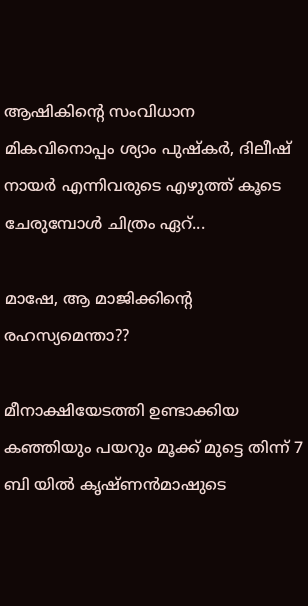ആഷികിന്റെ സംവിധാന മികവിനൊപ്പം ശ്യാം പുഷ്കര്‍, ദിലീഷ് നായര്‍ എന്നിവരുടെ എഴുത്ത് കൂടെ ചേരുമ്പോള്‍ ചിത്രം ഏറ്...

മാഷേ, ആ മാജിക്കിന്റെ രഹസ്യമെന്താ??

മീനാക്ഷിയേടത്തി ഉണ്ടാക്കിയ കഞ്ഞിയും പയറും മൂക്ക് മുട്ടെ തിന്ന് 7 ബി യിൽ കൃഷ്ണൻമാഷുടെ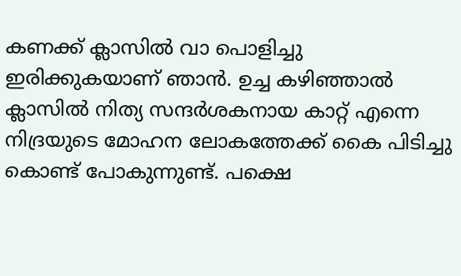കണക്ക് ക്ലാസിൽ വാ പൊളിച്ചു ഇരിക്കുകയാണ് ഞാൻ. ഉച്ച കഴിഞ്ഞാൽ ക്ലാസിൽ നിത്യ സന്ദർശകനായ കാറ്റ് എന്നെ നിദ്രയുടെ മോഹന ലോകത്തേക്ക് കൈ പിടിച്ചു കൊണ്ട് പോകുന്നുണ്ട്. പക്ഷെ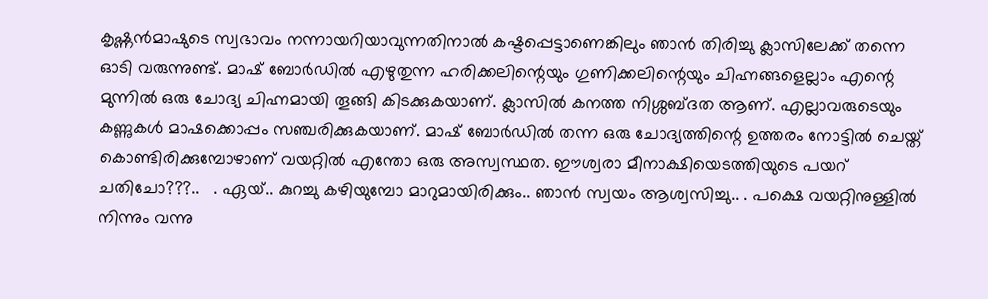കൃഷ്ണൻമാഷുടെ സ്വഭാവം നന്നായറിയാവുന്നതിനാൽ കഷ്ടപ്പെട്ടാണെങ്കിലും ഞാൻ തിരിച്ചു ക്ലാസിലേക്ക് തന്നെ ഓടി വരുന്നുണ്ട്. മാഷ് ബോർഡിൽ എഴുതുന്ന ഹരിക്കലിന്റെയും ഗുണിക്കലിന്റെയും ചിഹ്നങ്ങളെല്ലാം എന്റെ മുന്നിൽ ഒരു ചോദ്യ ചിഹ്നമായി തൂങ്ങി കിടക്കുകയാണ്. ക്ലാസിൽ കനത്ത നിശ്ശബ്ദത ആണ്. എല്ലാവരുടെയും കണ്ണുകൾ മാഷക്കൊപ്പം സഞ്ചരിക്കുകയാണ്. മാഷ് ബോർഡിൽ തന്ന ഒരു ചോദ്യത്തിന്റെ ഉത്തരം നോട്ടിൽ ചെയ്ത് കൊണ്ടിരിക്കുമ്പോഴാണ് വയറ്റിൽ എന്തോ ഒരു അസ്വസ്ഥത. ഈശ്വരാ മീനാക്ഷിയെടത്തിയുടെ പയറ് ചതിചോ???..   . ഏയ്.. കുറച്ചു കഴിയുമ്പോ മാറുമായിരിക്കും.. ഞാൻ സ്വയം ആശ്വസിച്ചു.. . പക്ഷെ വയറ്റിനുള്ളിൽ നിന്നും വന്നു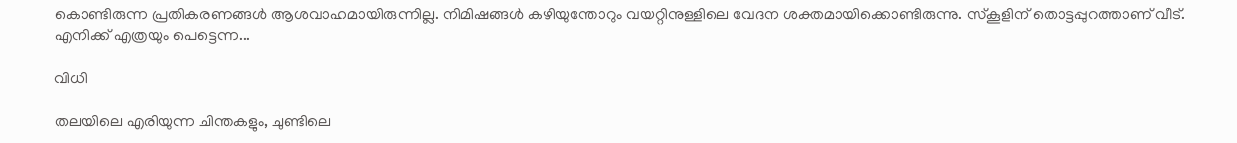കൊണ്ടിരുന്ന പ്രതികരണങ്ങൾ ആശവാഹമായിരുന്നില്ല. നിമിഷങ്ങൾ കഴിയുന്തോറും വയറ്റിനുള്ളിലെ വേദന ശക്തമായിക്കൊണ്ടിരുന്നു. സ്‌കൂളിന് തൊട്ടപ്പുറത്താണ് വീട്. എനിക്ക് എത്രയും പെട്ടെന്ന...

വിധി

തലയിലെ എരിയുന്ന ചിന്തകളും, ചുണ്ടിലെ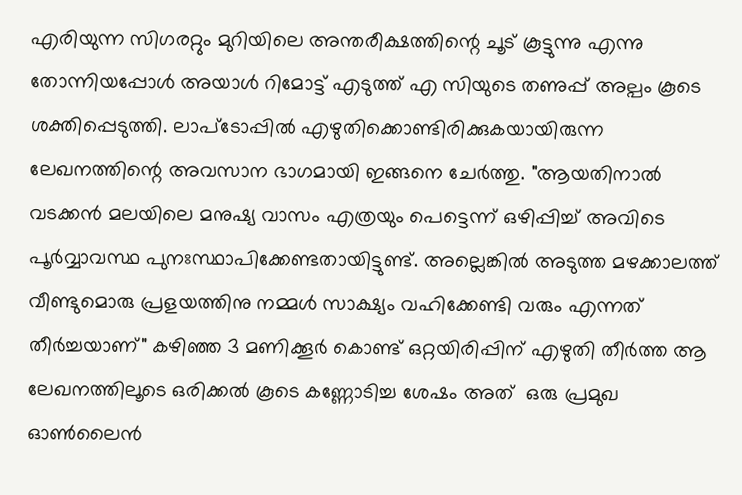എരിയുന്ന സിഗരറ്റും മുറിയിലെ അന്തരീക്ഷത്തിന്റെ ചൂട് കൂട്ടുന്നു എന്നു തോന്നിയപ്പോൾ അയാൾ റിമോട്ട് എടുത്ത് എ സിയുടെ തണുപ്പ് അല്പം കൂടെ ശക്തിപ്പെടുത്തി. ലാപ്‌ടോപ്പിൽ എഴുതിക്കൊണ്ടിരിക്കുകയായിരുന്ന ലേഖനത്തിന്റെ അവസാന ഭാഗമായി ഇങ്ങനെ ചേർത്തു. "ആയതിനാൽ വടക്കൻ മലയിലെ മനുഷ്യ വാസം എത്രയും പെട്ടെന്ന് ഒഴിപ്പിച്ച് അവിടെ പൂർവ്വാവസ്ഥ പുനഃസ്ഥാപിക്കേണ്ടതായിട്ടുണ്ട്. അല്ലെങ്കിൽ അടുത്ത മഴക്കാലത്ത് വീണ്ടുമൊരു പ്രളയത്തിനു നമ്മൾ സാക്ഷ്യം വഹിക്കേണ്ടി വരും എന്നത് തീർച്ചയാണ്" കഴിഞ്ഞ 3 മണിക്കൂർ കൊണ്ട് ഒറ്റയിരിപ്പിന് എഴുതി തീർത്ത ആ ലേഖനത്തിലൂടെ ഒരിക്കൽ കൂടെ കണ്ണോടിച്ച ശേഷം അത്  ഒരു പ്രമുഖ ഓൺലൈൻ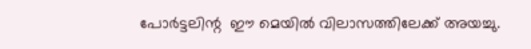പോർട്ടലിന്റ  ഈ മെയിൽ വിലാസത്തിലേക്ക് അയച്ചു.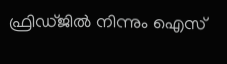ഫ്രിഡ്ജിൽ നിന്നും ഐസ്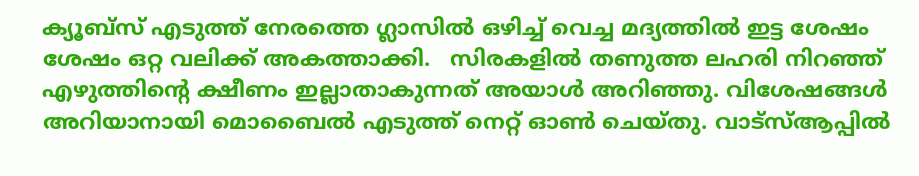ക്യൂബ്സ് എടുത്ത് നേരത്തെ ഗ്ലാസിൽ ഒഴിച്ച് വെച്ച മദ്യത്തിൽ ഇട്ട ശേഷം ശേഷം ഒറ്റ വലിക്ക് അകത്താക്കി.   സിരകളിൽ തണുത്ത ലഹരി നിറഞ്ഞ് എഴുത്തിന്റെ ക്ഷീണം ഇല്ലാതാകുന്നത് അയാൾ അറിഞ്ഞു. വിശേഷങ്ങൾ അറിയാനായി മൊബൈൽ എടുത്ത് നെറ്റ് ഓൺ ചെയ്തു. വാട്‌സ്ആപ്പിൽ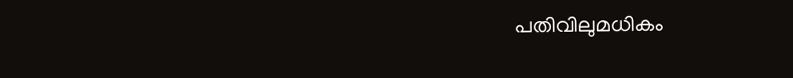പതിവിലുമധികം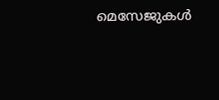മെസേജുകൾ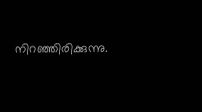നിറഞ്ഞിരിക്കുന്നു.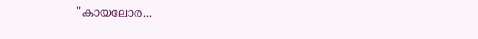"കായലോര...